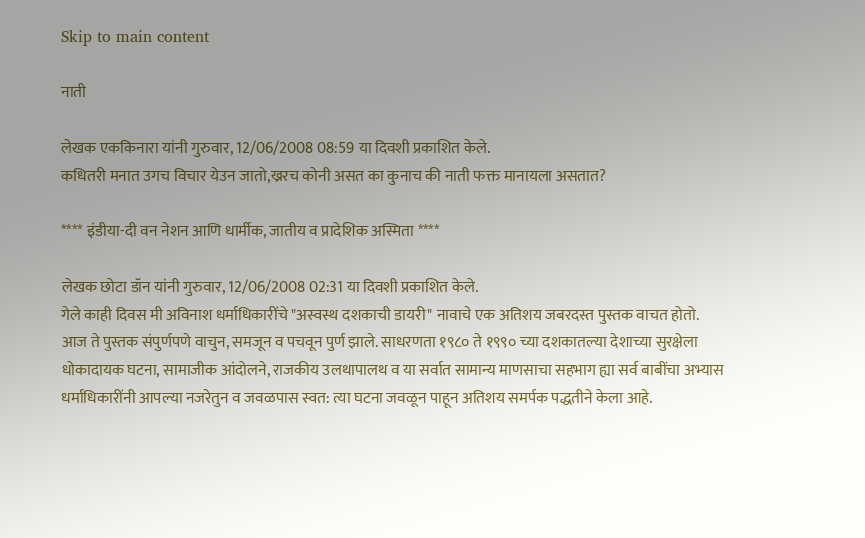Skip to main content

नाती

लेखक एककिनारा यांनी गुरुवार, 12/06/2008 08:59 या दिवशी प्रकाशित केले.
कधितरी मनात उगच विचार येउन जातो,ख्ररच कोनी असत का कुनाच की नाती फक्त मानायला असतात?

**** इंडीया-दी वन नेशन आणि धार्मीक, जातीय व प्रादेशिक अस्मिता ****

लेखक छोटा डॉन यांनी गुरुवार, 12/06/2008 02:31 या दिवशी प्रकाशित केले.
गेले काही दिवस मी अविनाश धर्माधिकारींचे "अस्वस्थ दशकाची डायरी" नावाचे एक अतिशय जबरदस्त पुस्तक वाचत होतो. आज ते पुस्तक संपुर्णपणे वाचुन, समजून व पचवून पुर्ण झाले. साधरणता १९८० ते १९९० च्या दशकातल्या देशाच्या सुरक्षेला धोकादायक घटना, सामाजीक आंदोलने, राजकीय उलथापालथ व या सर्वात सामान्य माणसाचा सहभाग ह्या सर्व बाबींचा अभ्यास धर्माधिकारींनी आपल्या नजरेतुन व जवळपास स्वत: त्या घटना जवळून पाहून अतिशय समर्पक पद्धतीने केला आहे.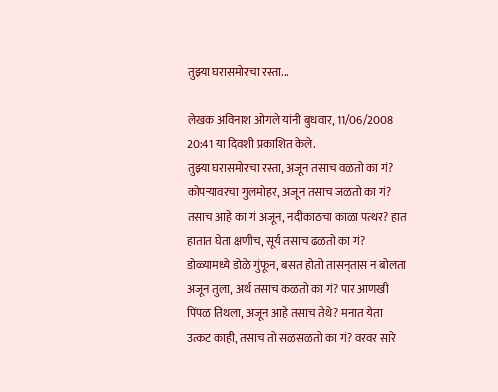तुझ्या घरासमोरचा रस्ता...

लेखक अविनाश ओगले यांनी बुधवार, 11/06/2008 20:41 या दिवशी प्रकाशित केले.
तुझ्या घरासमोरचा रस्ता, अजून तसाच वळतो का गं? कोपर्‍यावरचा गुलमोहर, अजून तसाच जळतो का गं? तसाच आहे का गं अजून, नदीकाठचा काळा पत्थर? हात हातात घेता क्षणीच, सूर्य तसाच ढळतो का गं? डोळ्यामध्ये डोळे गुंफून, बसत होतो तासन्‌तास न बोलता अजून तुला, अर्थ तसाच कळतो का गं? पार आणखी पिंपळ तिथला, अजून आहे तसाच तेथे? मनात येता उत्कट काही, तसाच तो सळसळतो का गं? वरवर सारे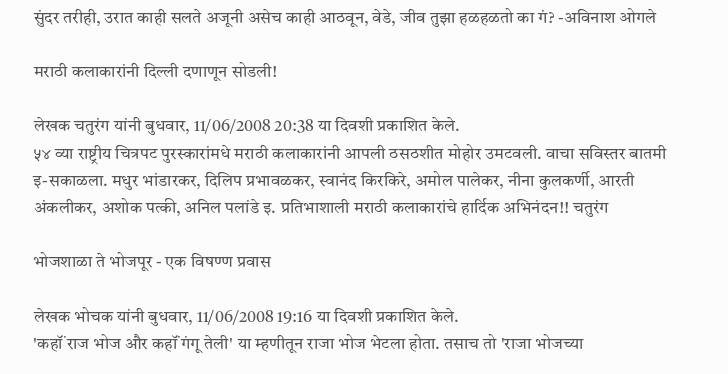सुंदर तरीही, उरात काही सलते अजूनी असेच काही आठवून, वेडे, जीव तुझा हळहळतो का गं? -अविनाश ओगले

मराठी कलाकारांनी दिल्ली दणाणून सोडली!

लेखक चतुरंग यांनी बुधवार, 11/06/2008 20:38 या दिवशी प्रकाशित केले.
५४ व्या राष्ट्रीय चित्रपट पुरस्कारांमधे मराठी कलाकारांनी आपली ठसठशीत मोहोर उमटवली. वाचा सविस्तर बातमी इ-सकाळला. मधुर भांडारकर, दिलिप प्रभावळकर, स्वानंद किरकिरे, अमोल पालेकर, नीना कुलकर्णी, आरती अंकलीकर, अशोक पत्की, अनिल पलांडे इ. प्रतिभाशाली मराठी कलाकारांचे हार्दिक अभिनंदन!! चतुरंग

भोजशाळा ते भोजपूर - एक विषण्ण प्रवास

लेखक भोचक यांनी बुधवार, 11/06/2008 19:16 या दिवशी प्रकाशित केले.
'कहॉं राज भोज और कहॉं गंगू तेली' या म्हणीतून राजा भोज भेटला होता. तसाच तो 'राजा भोजच्या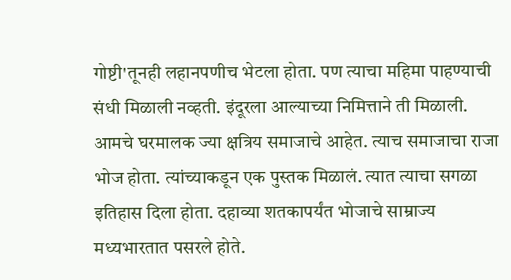गोष्टी'तूनही लहानपणीच भेटला होता. पण त्याचा महिमा पाहण्याची संधी मिळाली नव्हती. इंदूरला आल्याच्या निमित्ताने ती मिळाली. आमचे घरमालक ज्या क्षत्रिय समाजाचे आहेत. त्याच समाजाचा राजा भोज होता. त्यांच्याकडून एक पुस्तक मिळालं. त्यात त्याचा सगळा इतिहास दिला होता. दहाव्या शतकापर्यंत भोजाचे साम्राज्य मध्यभारतात पसरले होते.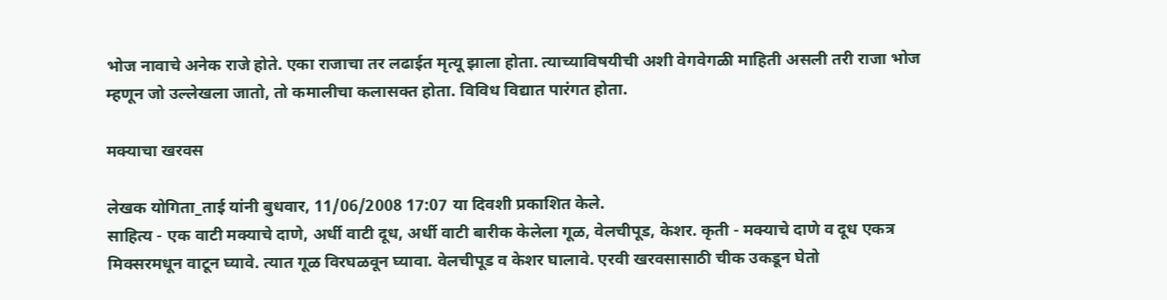भोज नावाचे अनेक राजे होते. एका राजाचा तर लढाईत मृत्यू झाला होता. त्याच्याविषयीची अशी वेगवेगळी माहिती असली तरी राजा भोज म्हणून जो उल्लेखला जातो, तो कमालीचा कलासक्त होता. विविध विद्यात पारंगत होता.

मक्‍याचा खरवस

लेखक योगिता_ताई यांनी बुधवार, 11/06/2008 17:07 या दिवशी प्रकाशित केले.
साहित्य - एक वाटी मक्‍याचे दाणे, अर्धी वाटी दूध, अर्धी वाटी बारीक केलेला गूळ, वेलचीपूड, केशर. कृती - मक्‍याचे दाणे व दूध एकत्र मिक्‍सरमधून वाटून घ्यावे. त्यात गूळ विरघळवून घ्यावा. वेलचीपूड व केशर घालावे. एरवी खरवसासाठी चीक उकडून घेतो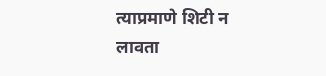त्याप्रमाणे शिटी न लावता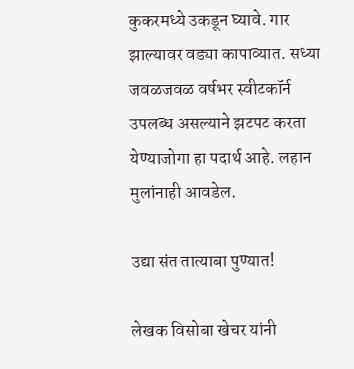कुकरमध्ये उकडून घ्यावे. गार झाल्यावर वड्या कापाव्यात. सध्या जवळजवळ वर्षभर स्वीटकॉर्न उपलब्ध असल्याने झटपट करता येण्याजोगा हा पदार्थ आहे. लहान मुलांनाही आवडेल.

उद्या संत तात्याबा पुण्यात!

लेखक विसोबा खेचर यांनी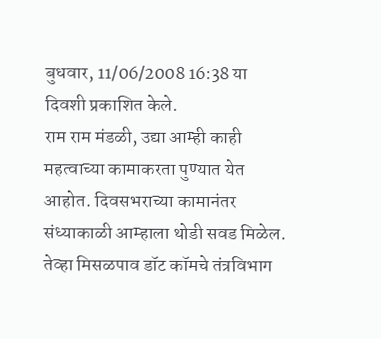बुधवार, 11/06/2008 16:38 या दिवशी प्रकाशित केले.
राम राम मंडळी, उद्या आम्ही काही महत्वाच्या कामाकरता पुण्यात येत आहोत. दिवसभराच्या कामानंतर संध्याकाळी आम्हाला थोडी सवड मिळेल. तेव्हा मिसळपाव डॉट कॉमचे तंत्रविभाग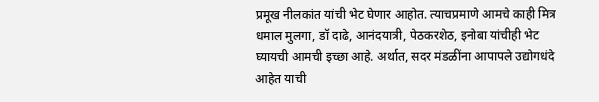प्रमूख नीलकांत यांची भेट घेणार आहोत. त्याचप्रमाणे आमचे काही मित्र धमाल मुलगा, डॉ दाढे, आनंदयात्री, पेठकरशेठ, इनोबा यांचीही भेट घ्यायची आमची इच्छा आहे. अर्थात, सदर मंडळींना आपापले उद्योगधंदे आहेत याची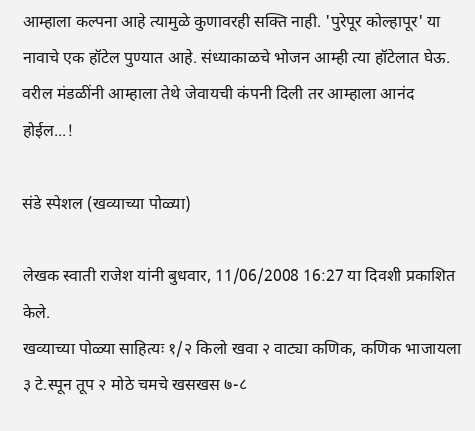आम्हाला कल्पना आहे त्यामुळे कुणावरही सक्ति नाही. 'पुरेपूर कोल्हापूर' या नावाचे एक हॉटेल पुण्यात आहे. संध्याकाळचे भोजन आम्ही त्या हॉटेलात घेऊ. वरील मंडळींनी आम्हाला तेथे जेवायची कंपनी दिली तर आम्हाला आनंद होईल...!

संडे स्पेशल (खव्याच्या पोळ्या)

लेखक स्वाती राजेश यांनी बुधवार, 11/06/2008 16:27 या दिवशी प्रकाशित केले.
खव्याच्या पोळ्या साहित्यः १/२ किलो खवा २ वाट्या कणिक, कणिक भाजायला ३ टे.स्पून तूप २ मोठे चमचे खसखस ७-८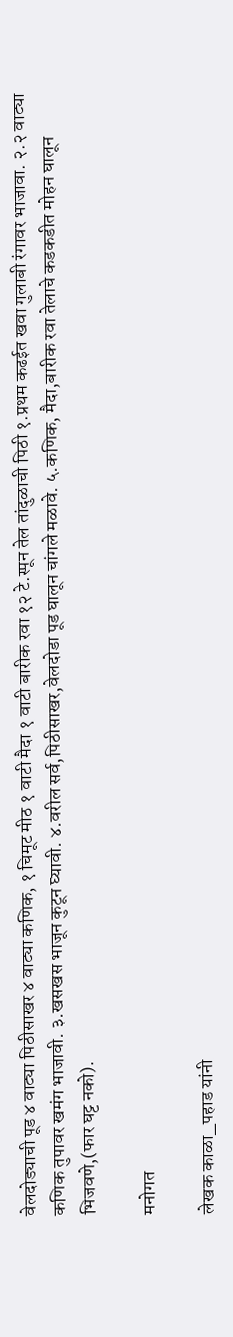वेलदोड्याची पूड ४ वाट्या पिठीसाखर ४ वाट्या कणिक, १ चिमूट मीठ १ वाटी मैदा १ वाटी बारीक रवा १२ टे.स्पून तेल तांदुळाची पिठी १.प्रथम कढईत खवा गुलाबी रंगावर भाजावा. २.२ वाट्या कणिक तुपावर खमंग भाजावी. ३.खसखस भाजून कुटून घ्यावी. ४.वरील सर्व,पिठीसाखर,वेलदोडा पूड घालून चांगले मळावे. ५.कणिक, मैदा,बारीक रवा तेलाचे कडकडीत मोहन घालून भिजवणे,(फार घट्ट नको).

मनोगत

लेखक काळा_पहाड यांनी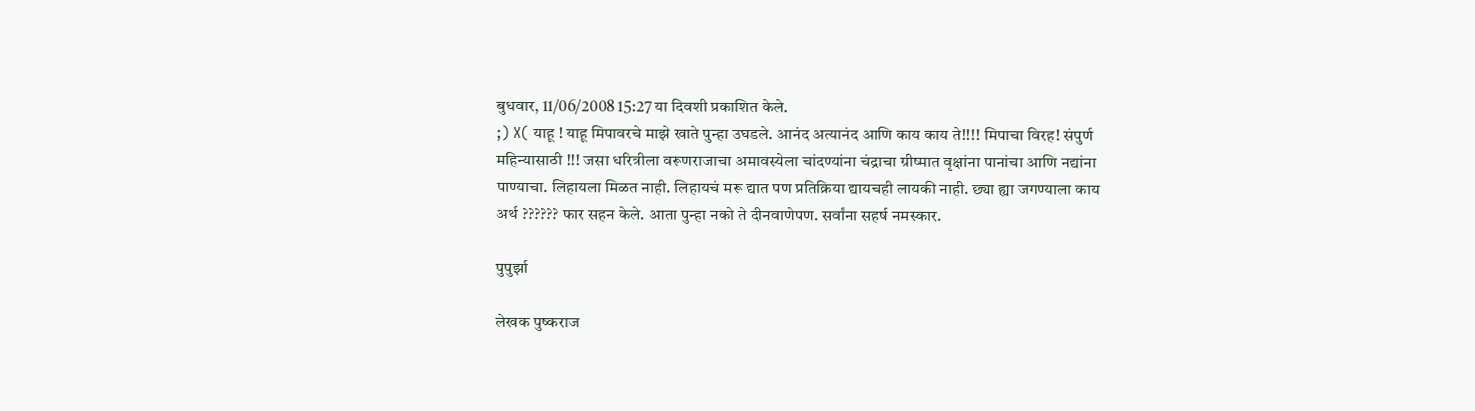बुधवार, 11/06/2008 15:27 या दिवशी प्रकाशित केले.
;) X( याहू ! याहू मिपावरचे माझे खाते पुन्हा उघडले. आनंद अत्यानंद आणि काय काय ते!!!! मिपाचा विरह! संपुर्ण महिन्यासाठी !!! जसा धरित्रीला वरूणराजाचा अमावस्येला चांदण्यांना चंद्राचा ग्रीष्मात वृक्षांना पानांचा आणि नद्यांना पाण्याचा. लिहायला मिळत नाही. लिहायचं मरू द्यात पण प्रतिक्रिया द्यायचही लायकी नाही. छ्या ह्या जगण्याला काय अर्थ ?????? फार सहन केले. आता पुन्हा नको ते दीनवाणेपण. सर्वांना सहर्ष नमस्कार.

पुपुर्झा

लेखक पुष्कराज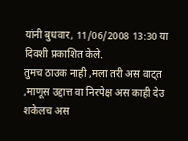यांनी बुधवार, 11/06/2008 13:30 या दिवशी प्रकाशित केले.
तुमच ठाउक नाही ,मला तरी अस वाट्त ,माणूस उद्दात्त वा निरपेक्ष अस काही देउ शकेलच अस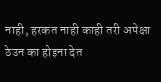नाही, हरकत नाही काही तरी अपेक्षा ठेउन का होइना देत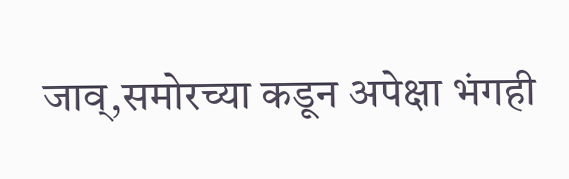जाव्,समोरच्या कडून अपेक्षा भंगही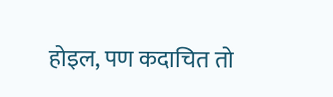होइल, पण कदाचित तो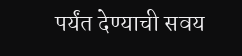पर्यंत देण्याची सवय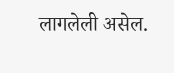लागलेली असेल.